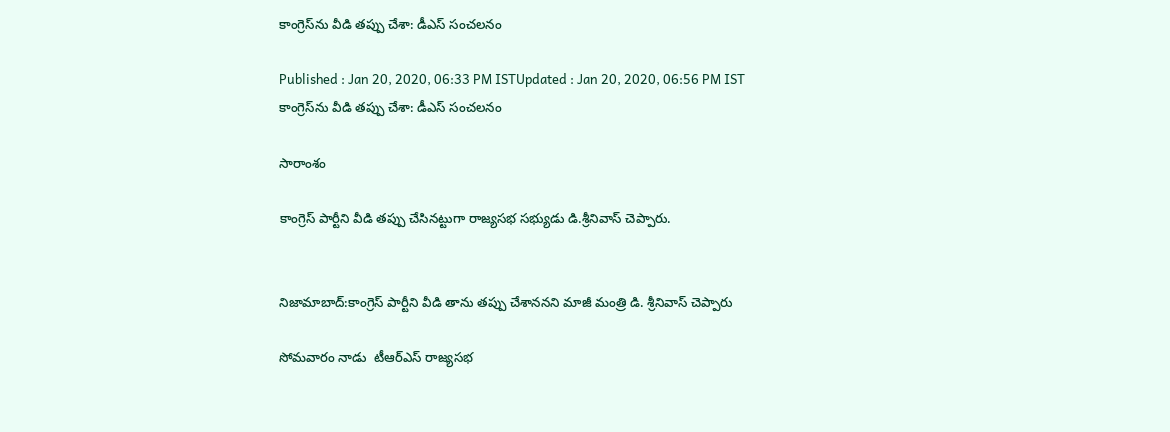కాంగ్రెస్‌ను వీడి తప్పు చేశా: డీఎస్ సంచలనం

Published : Jan 20, 2020, 06:33 PM ISTUpdated : Jan 20, 2020, 06:56 PM IST
కాంగ్రెస్‌ను వీడి తప్పు చేశా: డీఎస్ సంచలనం

సారాంశం

కాంగ్రెస్ పార్టీని వీడి తప్పు చేసినట్టుగా రాజ్యసభ సభ్యుడు డి.శ్రీనివాస్ చెప్పారు.


నిజామాబాద్:కాంగ్రెస్ పార్టీని వీడి తాను తప్పు చేశాననని మాజీ మంత్రి డి. శ్రీనివాస్ చెప్పారు

సోమవారం నాడు  టీఆర్ఎస్‌ రాజ్యసభ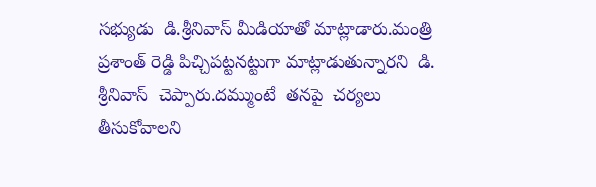సభ్యుడు  డి.శ్రీనివాస్ మీడియాతో మాట్లాడారు.మంత్రి  ప్రశాంత్‌ రెడ్డి పిచ్చిపట్టనట్టుగా మాట్లాడుతున్నారని  డి. శ్రీనివాస్‌  చెప్పారు.దమ్ముంటే  తనపై  చర్యలు తీసుకోవాలని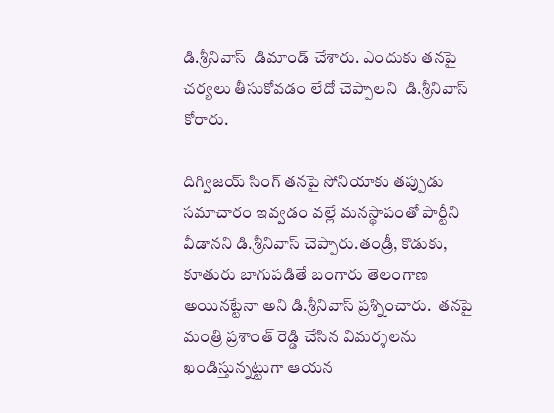డి.శ్రీనివాస్  డిమాండ్ చేశారు. ఎందుకు తనపై చర్యలు తీసుకోవడం లేదో చెప్పాలని  డి.శ్రీనివాస్  కోరారు.

దిగ్విజయ్ సింగ్ తనపై సోనియాకు తప్పుడు సమాచారం ఇవ్వడం వల్లే మనస్థాపంతో పార్టీని వీడానని డి.శ్రీనివాస్ చెప్పారు.తండ్రీ, కొడుకు, కూతురు బాగుపడితే బంగారు తెలంగాణ అయినట్టేనా అని డి.శ్రీనివాస్ ప్రశ్నించారు.  తనపై మంత్రి ప్రశాంత్ రెడ్డి చేసిన విమర్శలను ఖండిస్తున్నట్టుగా ఆయన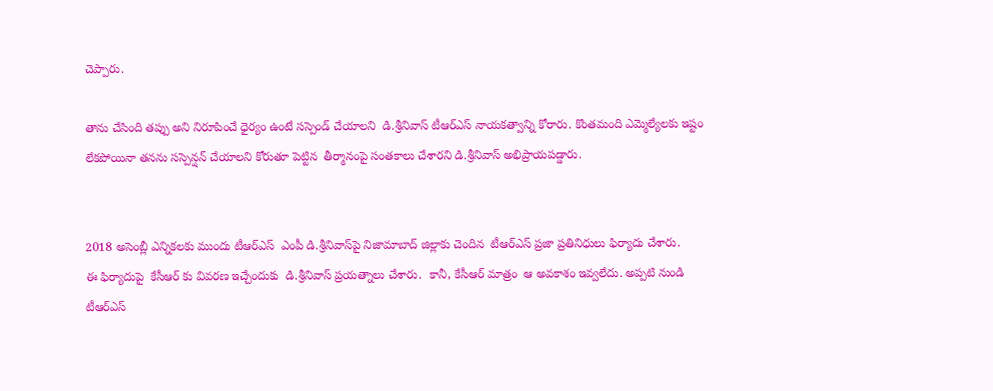చెప్పారు.

తాను చేసింది తప్పు అని నిరూపించే ధైర్యం ఉంటే సస్పెండ్ చేయాలని  డి.శ్రీనివాస్ టీఆర్ఎస్ నాయకత్వాన్ని కోరారు. కొంతమంది ఎమ్మెల్యేలకు ఇష్టం లేకపోయినా తనను సస్పెన్షన్ చేయాలని కోరుతూ పెట్టిన  తీర్మానంపై సంతకాలు చేశారని డి.శ్రీనివాస్ అభిప్రాయపడ్డారు.


2018 అసెంబ్లీ ఎన్నికలకు ముందు టీఆర్ఎస్  ఎంపీ డి.శ్రీనివాస్‌పై నిజామాబాద్ జిల్లాకు చెందిన  టీఆర్ఎస్ ప్రజా ప్రతినిధులు ఫిర్యాదు చేశారు.
ఈ ఫిర్యాదుపై  కేసీఆర్ కు వివరణ ఇచ్చేందుకు  డి.శ్రీనివాస్ ప్రయత్నాలు చేశారు.  కానీ, కేసీఆర్ మాత్రం  ఆ అవకాశం ఇవ్వలేదు. అప్పటి నుండి టీఆర్ఎస్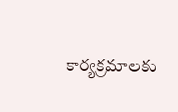కార్యక్రమాలకు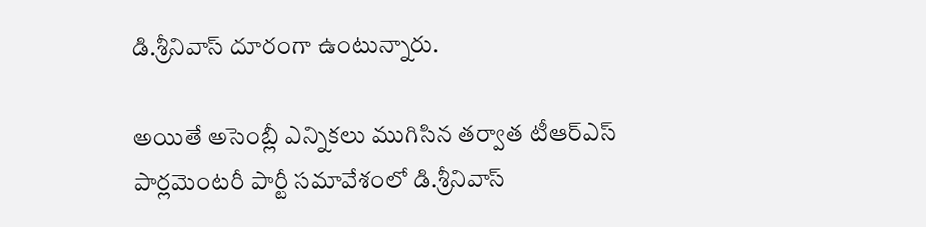డి.శ్రీనివాస్ దూరంగా ఉంటున్నారు.

అయితే అసెంబ్లీ ఎన్నికలు ముగిసిన తర్వాత టీఆర్ఎస్ పార్లమెంటరీ పార్టీ సమావేశంలో డి.శ్రీనివాస్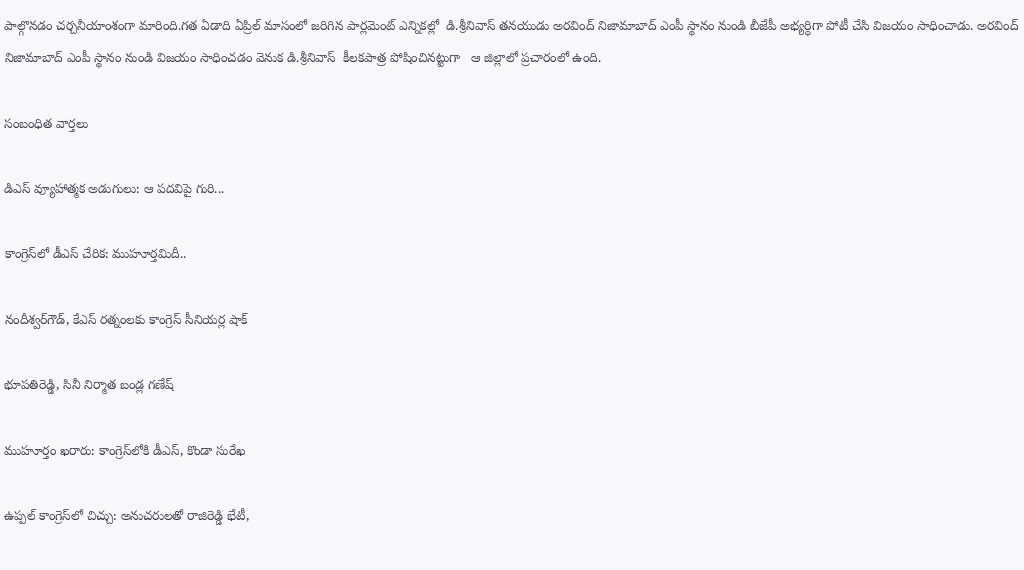పాల్గొనడం చర్చనీయాంశంగా మారింది.గత ఏడాది ఏప్రిల్ మాసంలో జరిగిన పార్లమెంట్ ఎన్నికల్లో  డి.శ్రీనివాస్ తనయుడు అరవింద్ నిజామాబాద్ ఎంపీ స్థానం నుండి బీజేపీ అభ్యర్ధిగా పోటీ చేసి విజయం సాధించాడు. అరవింద్ నిజామాబాద్ ఎంపీ స్థానం నుండి విజయం సాధించడం వెనుక డి.శ్రీనివాస్  కీలకపాత్ర పోషించినట్టుగా   ఆ జిల్లాలో ప్రచారంలో ఉంది.

సంబంధిత వార్తలు

డిఎస్ వ్యూహాత్మక అడుగులు: ఆ పదవిపై గురి...

కాంగ్రెస్‌లో డీఎస్ చేరిక: ముహూర్తమిదీ..

నందీశ్వర్‌గౌడ్, కేఎస్ రత్నంలకు కాంగ్రెస్ సీనియర్ల షాక్

భూపతిరెడ్డి, సినీ నిర్మాత బండ్ల గణేష్

ముహూర్తం ఖరారు: కాంగ్రెస్‌లోకి డీఎస్, కొండా సురేఖ

ఉప్పల్ కాంగ్రెస్‌లో చిచ్చు: అనుచరులతో రాజిరెడ్డి భేటీ,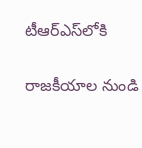టీఆర్‌ఎస్‌లోకి

రాజకీయాల నుండి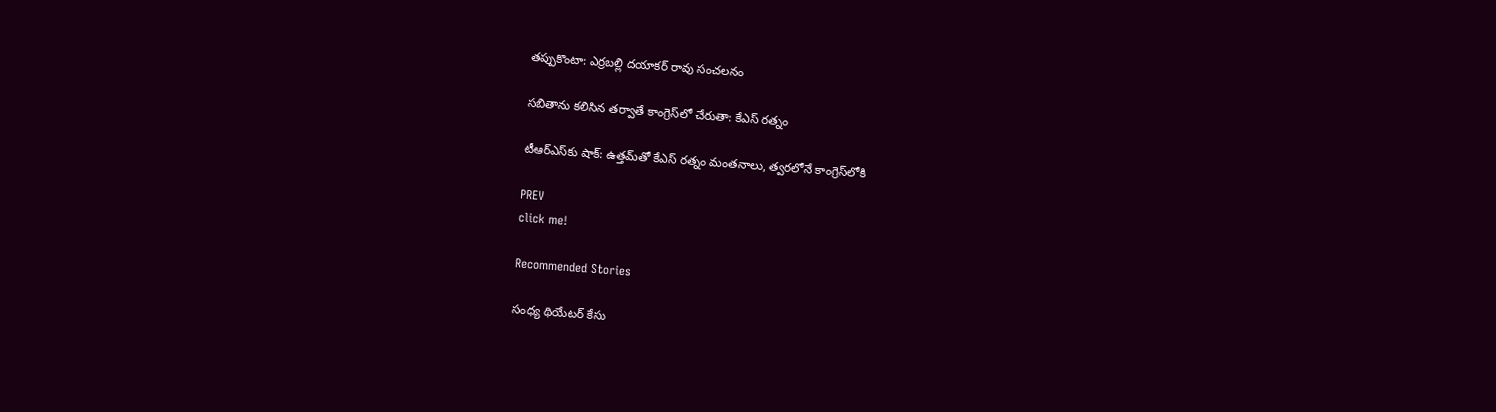తప్పుకొంటా: ఎర్రబల్లి దయాకర్ రావు సంచలనం

సబితాను కలిసిన తర్వాతే కాంగ్రెస్‌లో చేరుతా: కేఎస్ రత్నం

టీఆర్ఎస్‌కు షాక్: ఉత్తమ్‌తో కేఎస్ రత్నం మంతనాలు, త్వరలోనే కాంగ్రెస్‌లోకి

PREV
click me!

Recommended Stories

సంధ్య థియేటర్ కేసు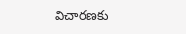విచారణకు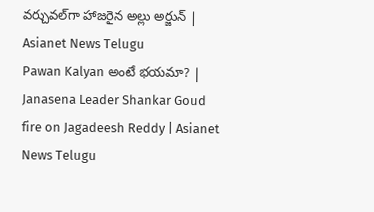వర్చువల్‌గా హాజరైన అల్లు అర్జున్ | Asianet News Telugu
Pawan Kalyan అంటే భయమా? | Janasena Leader Shankar Goud fire on Jagadeesh Reddy | Asianet News Telugu